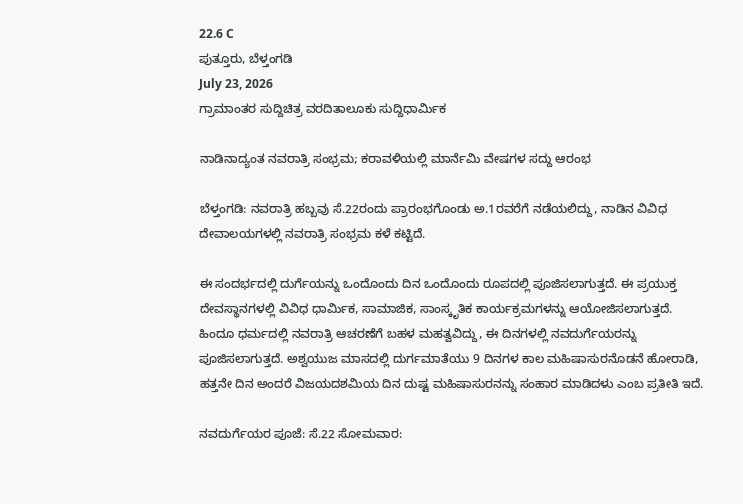22.6 C
ಪುತ್ತೂರು, ಬೆಳ್ತಂಗಡಿ
July 23, 2026
ಗ್ರಾಮಾಂತರ ಸುದ್ದಿಚಿತ್ರ ವರದಿತಾಲೂಕು ಸುದ್ದಿಧಾರ್ಮಿಕ

ನಾಡಿನಾದ್ಯಂತ ನವರಾತ್ರಿ ಸಂಭ್ರಮ; ಕರಾವಳಿಯಲ್ಲಿ ಮಾರ್ನೆಮಿ ವೇಷಗಳ ಸದ್ದು ಆರಂಭ

ಬೆಳ್ತಂಗಡಿ: ನವರಾತ್ರಿ ಹಬ್ಬವು ಸೆ.22ರಂದು ಪ್ರಾರಂಭಗೊಂಡು ಅ.1ರವರೆಗೆ ನಡೆಯಲಿದ್ದು, ನಾಡಿನ ವಿವಿಧ ದೇವಾಲಯಗಳಲ್ಲಿ ನವರಾತ್ರಿ ಸಂಭ್ರಮ ಕಳೆ ಕಟ್ಟಿದೆ.

ಈ ಸಂದರ್ಭದಲ್ಲಿ ದುರ್ಗೆಯನ್ನು ಒಂದೊಂದು ದಿನ ಒಂದೊಂದು ರೂಪದಲ್ಲಿ ಪೂಜಿಸಲಾಗುತ್ತದೆ. ಈ ಪ್ರಯುಕ್ತ ದೇವಸ್ಥಾನಗಳಲ್ಲಿ ವಿವಿಧ ಧಾರ್ಮಿಕ, ಸಾಮಾಜಿಕ, ಸಾಂಸ್ಕೃತಿಕ ಕಾರ್ಯಕ್ರಮಗಳನ್ನು ಆಯೋಜಿಸಲಾಗುತ್ತದೆ. ಹಿಂದೂ ಧರ್ಮದಲ್ಲಿ ನವರಾತ್ರಿ ಆಚರಣೆಗೆ ಬಹಳ ಮಹತ್ವವಿದ್ದು, ಈ ದಿನಗಳಲ್ಲಿ ನವದುರ್ಗೆಯರನ್ನು ಪೂಜಿಸಲಾಗುತ್ತದೆ. ಅಶ್ವಯುಜ ಮಾಸದಲ್ಲಿ ದುರ್ಗಮಾತೆಯು 9 ದಿನಗಳ ಕಾಲ ಮಹಿಷಾಸುರನೊಡನೆ ಹೋರಾಡಿ, ಹತ್ತನೇ ದಿನ ಅಂದರೆ ವಿಜಯದಶಮಿಯ ದಿನ ದುಷ್ಟ ಮಹಿಷಾಸುರನನ್ನು ಸಂಹಾರ ಮಾಡಿದಳು ಎಂಬ ಪ್ರತೀತಿ ಇದೆ.

ನವದುರ್ಗೆಯರ ಪೂಜೆ: ಸೆ.22 ಸೋಮವಾರ: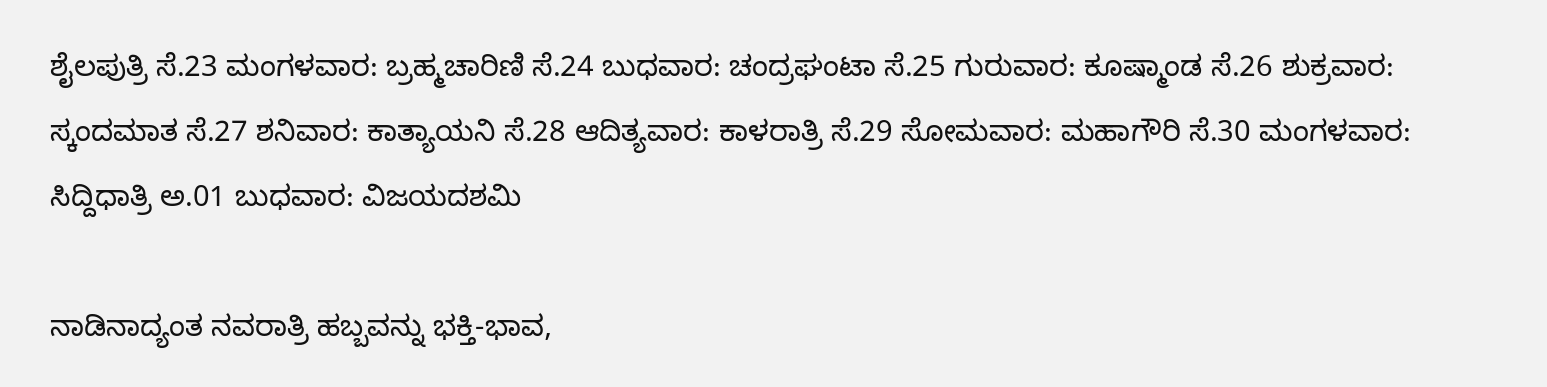ಶೈಲಪುತ್ರಿ ಸೆ.23 ಮಂಗಳವಾರ: ಬ್ರಹ್ಮಚಾರಿಣಿ ಸೆ.24 ಬುಧವಾರ: ಚಂದ್ರಘಂಟಾ ಸೆ.25 ಗುರುವಾರ: ಕೂಷ್ಮಾಂಡ ಸೆ.26 ಶುಕ್ರವಾರ: ಸ್ಕಂದಮಾತ ಸೆ.27 ಶನಿವಾರ: ಕಾತ್ಯಾಯನಿ ಸೆ.28 ಆದಿತ್ಯವಾರ: ಕಾಳರಾತ್ರಿ ಸೆ.29 ಸೋಮವಾರ: ಮಹಾಗೌರಿ ಸೆ.30 ಮಂಗಳವಾರ: ಸಿದ್ದಿಧಾತ್ರಿ ಅ.01 ಬುಧವಾರ: ವಿಜಯದಶಮಿ

ನಾಡಿನಾದ್ಯಂತ ನವರಾತ್ರಿ ಹಬ್ಬವನ್ನು ಭಕ್ತಿ-ಭಾವ,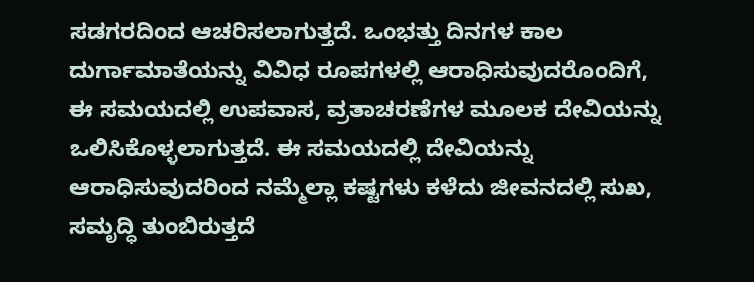ಸಡಗರದಿಂದ ಆಚರಿಸಲಾಗುತ್ತದೆ. ಒಂಭತ್ತು ದಿನಗಳ ಕಾಲ ದುರ್ಗಾಮಾತೆಯನ್ನು ವಿವಿಧ ರೂಪಗಳಲ್ಲಿ ಆರಾಧಿಸುವುದರೊಂದಿಗೆ, ಈ ಸಮಯದಲ್ಲಿ ಉಪವಾಸ, ವ್ರತಾಚರಣೆಗಳ ಮೂಲಕ ದೇವಿಯನ್ನು ಒಲಿಸಿಕೊಳ್ಳಲಾಗುತ್ತದೆ. ಈ ಸಮಯದಲ್ಲಿ ದೇವಿಯನ್ನು ಆರಾಧಿಸುವುದರಿಂದ ನಮ್ಮೆಲ್ಲಾ ಕಷ್ಟಗಳು ಕಳೆದು ಜೀವನದಲ್ಲಿ ಸುಖ, ಸಮೃದ್ಧಿ ತುಂಬಿರುತ್ತದೆ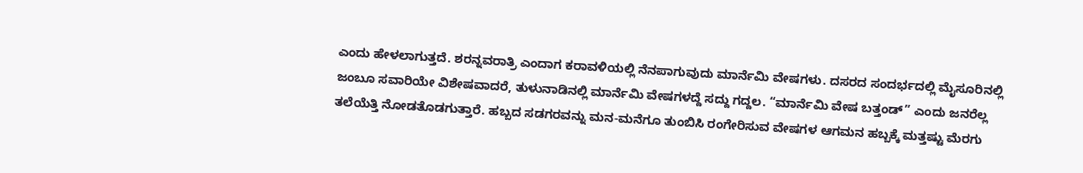ಎಂದು ಹೇಳಲಾಗುತ್ತದೆ. ಶರನ್ನವರಾತ್ರಿ ಎಂದಾಗ ಕರಾವಳಿಯಲ್ಲಿ ನೆನಪಾಗುವುದು ಮಾರ್ನೆಮಿ ವೇಷಗಳು. ದಸರದ ಸಂದರ್ಭದಲ್ಲಿ ಮೈಸೂರಿನಲ್ಲಿ ಜಂಬೂ ಸವಾರಿಯೇ ವಿಶೇಷವಾದರೆ, ತುಳುನಾಡಿನಲ್ಲಿ ಮಾರ್ನೆಮಿ ವೇಷಗಳದ್ದೆ ಸದ್ದು ಗದ್ದಲ. “ಮಾರ್ನೆಮಿ ವೇಷ ಬತ್ತಂಡ್” ಎಂದು ಜನರೆಲ್ಲ ತಲೆಯೆತ್ತಿ ನೋಡತೊಡಗುತ್ತಾರೆ. ಹಬ್ಬದ ಸಡಗರವನ್ನು ಮನ-ಮನೆಗೂ ತುಂಬಿಸಿ ರಂಗೇರಿಸುವ ವೇಷಗಳ ಆಗಮನ ಹಬ್ಬಕ್ಕೆ ಮತ್ತಷ್ಟು ಮೆರಗು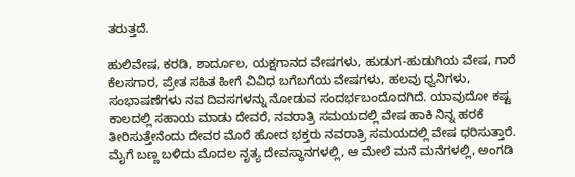ತರುತ್ತದೆ.

ಹುಲಿವೇಷ, ಕರಡಿ, ಶಾರ್ದೂಲ, ಯಕ್ಷಗಾನದ ವೇಷಗಳು, ಹುಡುಗ-ಹುಡುಗಿಯ ವೇಷ, ಗಾರೆ ಕೆಲಸಗಾರ, ಪ್ರೇತ ಸಹಿತ ಹೀಗೆ ವಿವಿಧ ಬಗೆಬಗೆಯ ವೇಷಗಳು, ಹಲವು ಧ್ವನಿಗಳು, ಸಂಭಾಷಣೆಗಳು ನವ ದಿವಸಗಳನ್ನು ನೋಡುವ ಸಂದರ್ಭಬಂದೊದಗಿದೆ. ಯಾವುದೋ ಕಷ್ಟ ಕಾಲದಲ್ಲಿ ಸಹಾಯ ಮಾಡು ದೇವರೆ, ನವರಾತ್ರಿ ಸಮಯದಲ್ಲಿ ವೇಷ ಹಾಕಿ ನಿನ್ನ ಹರಕೆ ತೀರಿಸುತ್ತೇನೆಂದು ದೇವರ ಮೊರೆ ಹೋದ ಭಕ್ತರು ನವರಾತ್ರಿ ಸಮಯದಲ್ಲಿ ವೇಷ ಧರಿಸುತ್ತಾರೆ. ಮೈಗೆ ಬಣ್ಣ ಬಳಿದು ಮೊದಲ ನೃತ್ಯ ದೇವಸ್ಥಾನಗಳಲ್ಲಿ, ಆ ಮೇಲೆ ಮನೆ ಮನೆಗಳಲ್ಲಿ, ಅಂಗಡಿ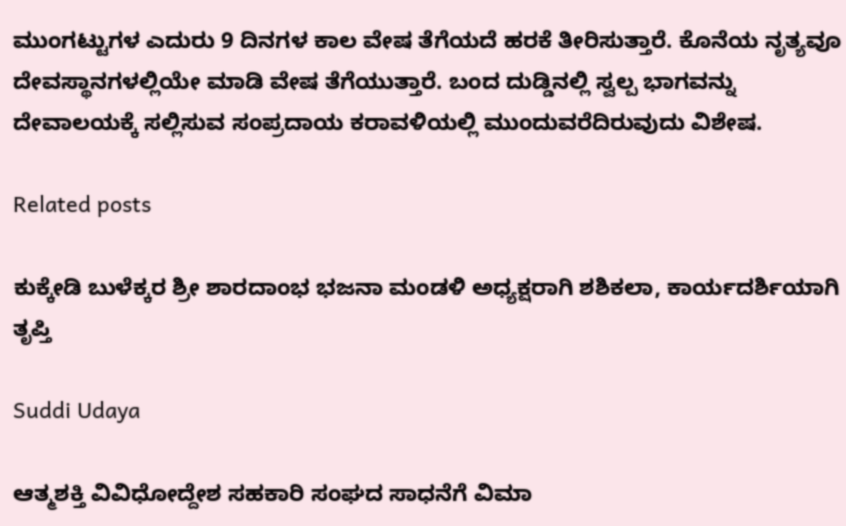ಮುಂಗಟ್ಟುಗಳ ಎದುರು 9 ದಿನಗಳ ಕಾಲ ವೇಷ ತೆಗೆಯದೆ ಹರಕೆ ತೀರಿಸುತ್ತಾರೆ. ಕೊನೆಯ ನೃತ್ಯವೂ ದೇವಸ್ಥಾನಗಳಲ್ಲಿಯೇ ಮಾಡಿ ವೇಷ ತೆಗೆಯುತ್ತಾರೆ. ಬಂದ ದುಡ್ಡಿನಲ್ಲಿ ಸ್ವಲ್ಪ ಭಾಗವನ್ನು ದೇವಾಲಯಕ್ಕೆ ಸಲ್ಲಿಸುವ ಸಂಪ್ರದಾಯ ಕರಾವಳಿಯಲ್ಲಿ ಮುಂದುವರೆದಿರುವುದು ವಿಶೇಷ.

Related posts

ಕುಕ್ಕೇಡಿ ಬುಳೆಕ್ಕರ ಶ್ರೀ ಶಾರದಾಂಭ ಭಜನಾ ಮಂಡಳಿ ಅಧ್ಯಕ್ಷರಾಗಿ ಶಶಿಕಲಾ, ಕಾರ್ಯದರ್ಶಿಯಾಗಿ ತೃಪ್ತಿ

Suddi Udaya

ಆತ್ಮಶಕ್ತಿ ವಿವಿಧೋದ್ದೇಶ ಸಹಕಾರಿ ಸಂಘದ ಸಾಧನೆಗೆ ವಿಮಾ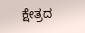ಕ್ಷೇತ್ರದ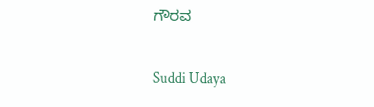ಗೌರವ

Suddi Udaya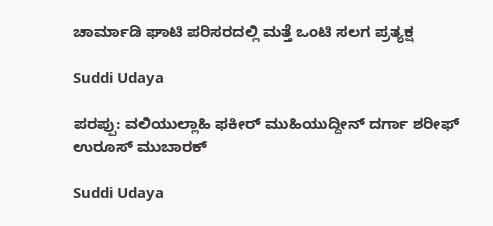ಚಾರ್ಮಾಡಿ ಘಾಟಿ ಪರಿಸರದಲ್ಲಿ ಮತ್ತೆ ಒಂಟಿ ಸಲಗ ಪ್ರತ್ಯಕ್ಷ

Suddi Udaya

ಪರಪ್ಪು: ವಲಿಯುಲ್ಲಾಹಿ ಫಕೀರ್ ಮುಹಿಯುದ್ದೀನ್ ದರ್ಗಾ ಶರೀಫ್ ಉರೂಸ್ ಮುಬಾರಕ್

Suddi Udaya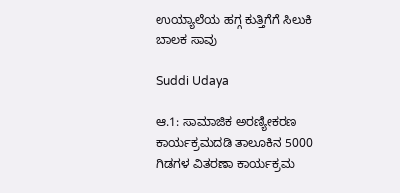ಉಯ್ಯಾಲೆಯ ಹಗ್ಗ ಕುತ್ತಿಗೆಗೆ ಸಿಲುಕಿ ಬಾಲಕ ಸಾವು

Suddi Udaya

ಆ.1: ಸಾಮಾಜಿಕ ಅರಣ್ಯೀಕರಣ ಕಾರ್ಯಕ್ರಮದಡಿ ತಾಲೂಕಿನ 5000 ಗಿಡಗಳ ವಿತರಣಾ ಕಾರ್ಯಕ್ರಮ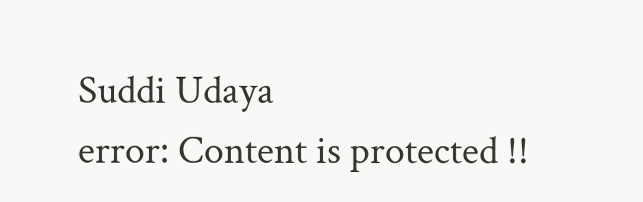Suddi Udaya
error: Content is protected !!